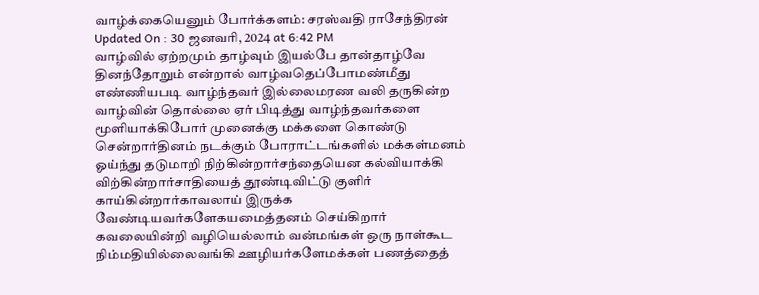வாழ்க்கையெனும் போர்க்களம்: சரஸ்வதி ராசேந்திரன்
Updated On : 30 ஜனவரி, 2024 at 6:42 PM
வாழ்வில் ஏற்றமும் தாழ்வும் இயல்பே தான்தாழ்வே தினந்தோறும் என்றால் வாழ்வதெப்போமண்மீது எண்ணியபடி வாழ்ந்தவர் இல்லைமரண வலி தருகின்ற வாழ்வின் தொல்லை ஏர் பிடித்து வாழ்ந்தவர்களை மூளியாக்கிபோர் முனைக்கு மக்களை கொண்டு சென்றார்தினம் நடக்கும் போராட்டங்களில் மக்கள்மனம் ஓய்ந்து தடுமாறி நிற்கின்றார்சந்தையென கல்வியாக்கி விற்கின்றார்சாதியைத் தூண்டிவிட்டு குளிர் காய்கின்றார்காவலாய் இருக்க வேண்டியவர்களேகயமைத்தனம் செய்கிறார் கவலையின்றி வழியெல்லாம் வன்மங்கள் ஒரு நாள்கூட நிம்மதியில்லைவங்கி ஊழியர்களேமக்கள் பணத்தைத்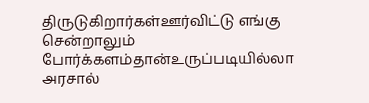திருடுகிறார்கள்ஊர்விட்டு எங்கு சென்றாலும் போர்க்களம்தான்உருப்படியில்லா அரசால்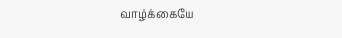வாழ்க்கையே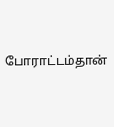போராட்டம்தான்